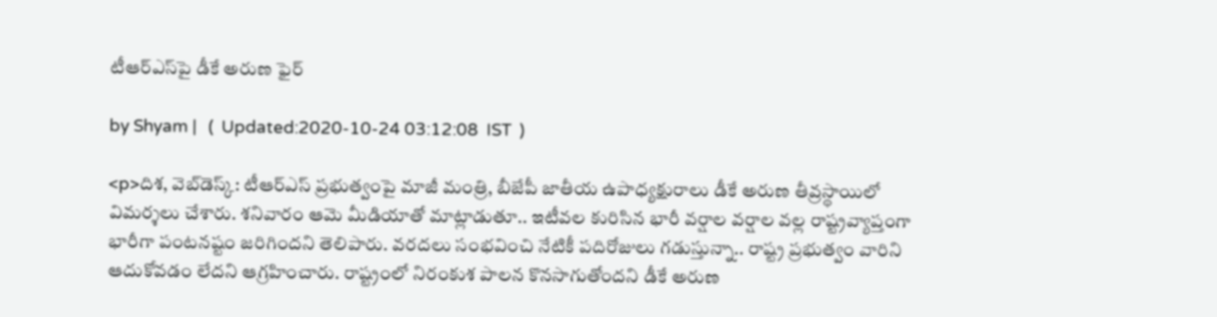టీఆర్ఎస్‌పై డీకే అరుణ ఫైర్

by Shyam |   (  Updated:2020-10-24 03:12:08  IST  )

<p>దిశ, వెబ్‌డెస్క్: టీఆర్ఎస్ ప్రభుత్వంపై మాజీ మంత్రి, బీజేపీ జాతీయ ఉపాధ్యక్షురాలు డీకే అరుణ తీవ్రస్థాయిలో విమర్శలు చేశారు. శనివారం ఆమె మీడియాతో మాట్లాడుతూ.. ఇటీవల కురిసిన భారీ వర్షాల వర్షాల వల్ల రాష్ట్రవ్యాప్తంగా భారీగా పంటనష్టం జరిగిందని తెలిపారు. వరదలు సంభవించి నేటికీ పదిరోజులు గడుస్తున్నా.. రాష్ట్ర ప్రభుత్వం వారిని ఆదుకోవడం లేదని ఆగ్రహించారు. రాష్ట్రంలో నిరంకుశ పాలన కొనసాగుతోందని డీకే అరుణ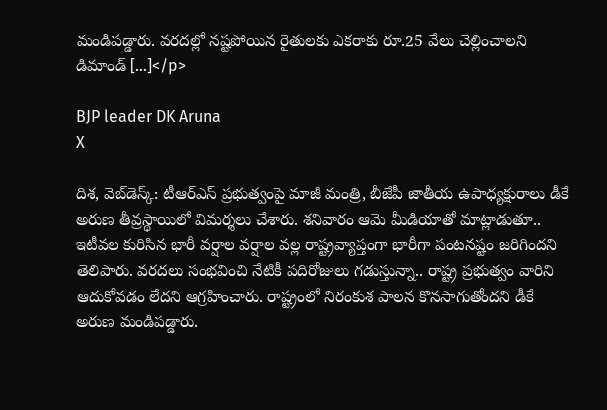మండిపడ్డారు. వరదల్లో నష్టపోయిన రైతులకు ఎకరాకు రూ.25 వేలు చెల్లించాలని డిమాండ్ […]</p>

BJP leader DK Aruna
X

దిశ, వెబ్‌డెస్క్: టీఆర్ఎస్ ప్రభుత్వంపై మాజీ మంత్రి, బీజేపీ జాతీయ ఉపాధ్యక్షురాలు డీకే అరుణ తీవ్రస్థాయిలో విమర్శలు చేశారు. శనివారం ఆమె మీడియాతో మాట్లాడుతూ.. ఇటీవల కురిసిన భారీ వర్షాల వర్షాల వల్ల రాష్ట్రవ్యాప్తంగా భారీగా పంటనష్టం జరిగిందని తెలిపారు. వరదలు సంభవించి నేటికీ పదిరోజులు గడుస్తున్నా.. రాష్ట్ర ప్రభుత్వం వారిని ఆదుకోవడం లేదని ఆగ్రహించారు. రాష్ట్రంలో నిరంకుశ పాలన కొనసాగుతోందని డీకే అరుణ మండిపడ్డారు.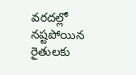వరదల్లో నష్టపోయిన రైతులకు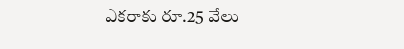ఎకరాకు రూ.25 వేలు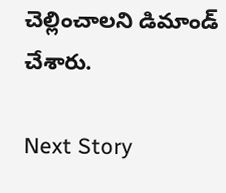చెల్లించాలని డిమాండ్ చేశారు.

Next Story